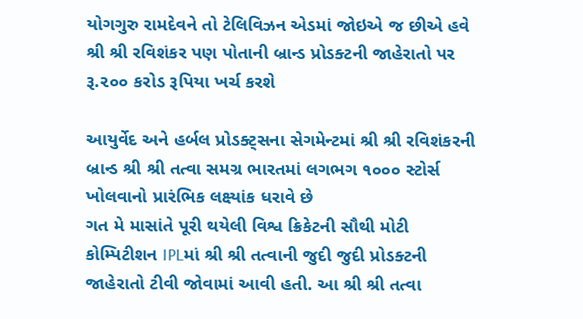યોગગુરુ રામદેવને તો ટેલિવિઝન એડમાં જોઇએ જ છીએ હવે શ્રી શ્રી રવિશંકર પણ પોતાની બ્રાન્ડ પ્રોડક્ટની જાહેરાતો પર રૂ.૨૦૦ કરોડ રૂપિયા ખર્ચ કરશે

આયુર્વેદ અને હર્બલ પ્રોડક્ટ્સના સેગમેન્ટમાં શ્રી શ્રી રવિશંકરની બ્રાન્ડ શ્રી શ્રી તત્વા સમગ્ર ભારતમાં લગભગ ૧૦૦૦ સ્ટોર્સ ખોલવાનો પ્રારંભિક લક્ષ્યાંક ધરાવે છે
ગત મે માસાંતે પૂરી થયેલી વિશ્વ ક્રિકેટની સૌથી મોટી કોમ્પિટીશન IPLમાં શ્રી શ્રી તત્વાની જુદી જુદી પ્રોડક્ટની જાહેરાતો ટીવી જોવામાં આવી હતી. આ શ્રી શ્રી તત્વા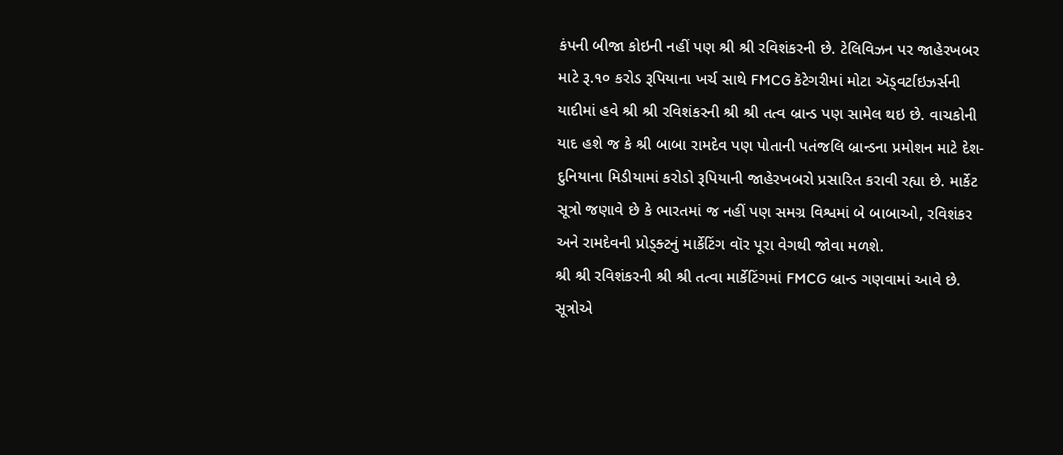કંપની બીજા કોઇની નહીં પણ શ્રી શ્રી રવિશંકરની છે. ટેલિવિઝન પર જાહેરખબર માટે રૂ.૧૦ કરોડ રૂપિયાના ખર્ચ સાથે FMCG કૅટેગરીમાં મોટા ઍડ્વર્ટાઇઝર્સની યાદીમાં હવે શ્રી શ્રી રવિશંકરની શ્રી શ્રી તત્વ બ્રાન્ડ પણ સામેલ થઇ છે. વાચકોની યાદ હશે જ કે શ્રી બાબા રામદેવ પણ પોતાની પતંજલિ બ્રાન્ડના પ્રમોશન માટે દેશ-દુનિયાના મિડીયામાં કરોડો રૂપિયાની જાહેરખબરો પ્રસારિત કરાવી રહ્યા છે. માર્કેટ સૂત્રો જણાવે છે કે ભારતમાં જ નહીં પણ સમગ્ર વિશ્વમાં બે બાબાઓ, રવિશંકર અને રામદેવની પ્રોડ્ક્ટનું માર્કેટિંગ વૉર પૂરા વેગથી જોવા મળશે.
શ્રી શ્રી રવિશંકરની શ્રી શ્રી તત્વા માર્કેટિંગમાં FMCG બ્રાન્ડ ગણવામાં આવે છે. સૂત્રોએ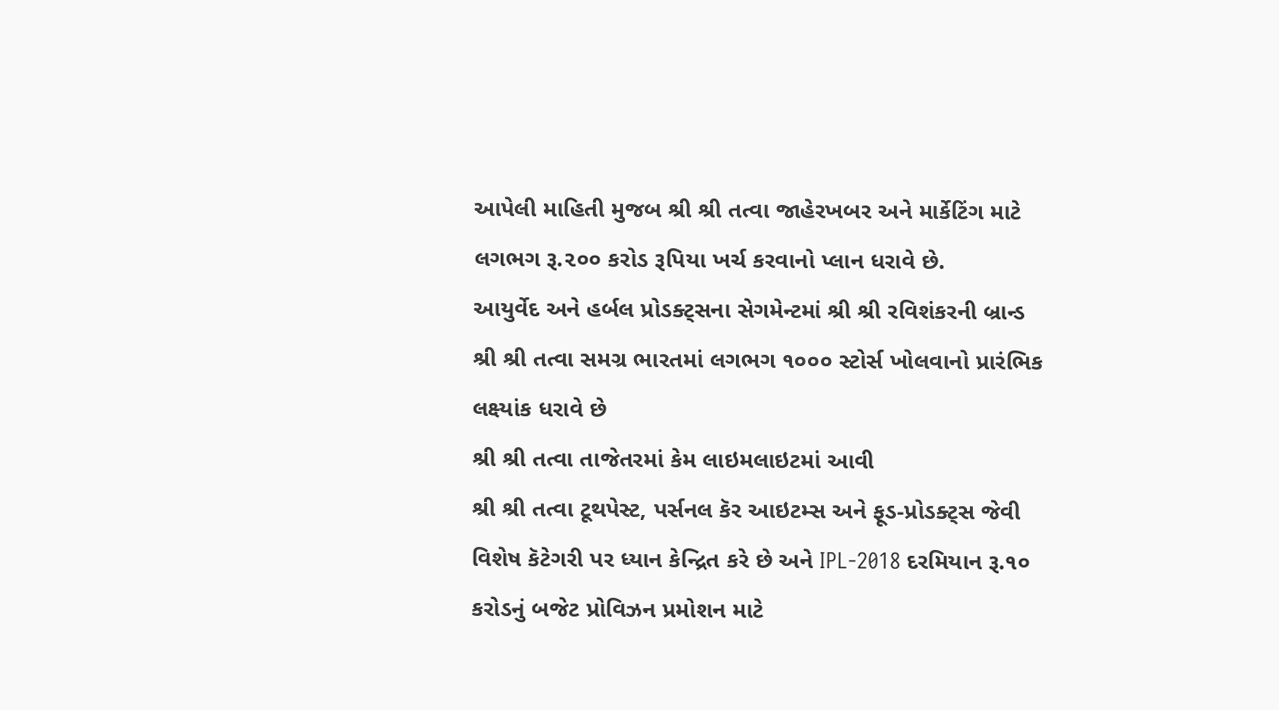આપેલી માહિતી મુજબ શ્રી શ્રી તત્વા જાહેરખબર અને માર્કેટિંગ માટે લગભગ રૂ.૨૦૦ કરોડ રૂપિયા ખર્ચ કરવાનો પ્લાન ધરાવે છે.
આયુર્વેદ અને હર્બલ પ્રોડક્ટ્સના સેગમેન્ટમાં શ્રી શ્રી રવિશંકરની બ્રાન્ડ શ્રી શ્રી તત્વા સમગ્ર ભારતમાં લગભગ ૧૦૦૦ સ્ટોર્સ ખોલવાનો પ્રારંભિક લક્ષ્યાંક ધરાવે છે
શ્રી શ્રી તત્વા તાજેતરમાં કેમ લાઇમલાઇટમાં આવી
શ્રી શ્રી તત્વા ટૂથપેસ્ટ, પર્સનલ કૅર આઇટમ્સ અને ફૂડ-પ્રોડક્ટ્સ જેવી વિશેષ કૅટેગરી પર ધ્યાન કેન્દ્રિત કરે છે અને IPL-2018 દરમિયાન રૂ.૧૦ કરોડનું બજેટ પ્રોવિઝન પ્રમોશન માટે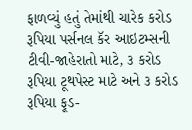ફાળવ્યું હતું તેમાંથી ચારેક કરોડ રૂપિયા પર્સનલ કૅર આઇટમ્સની ટીવી-જાહેરાતો માટે, ૩ કરોડ રૂપિયા ટૂથપેસ્ટ માટે અને ૩ કરોડ રૂપિયા ફૂડ-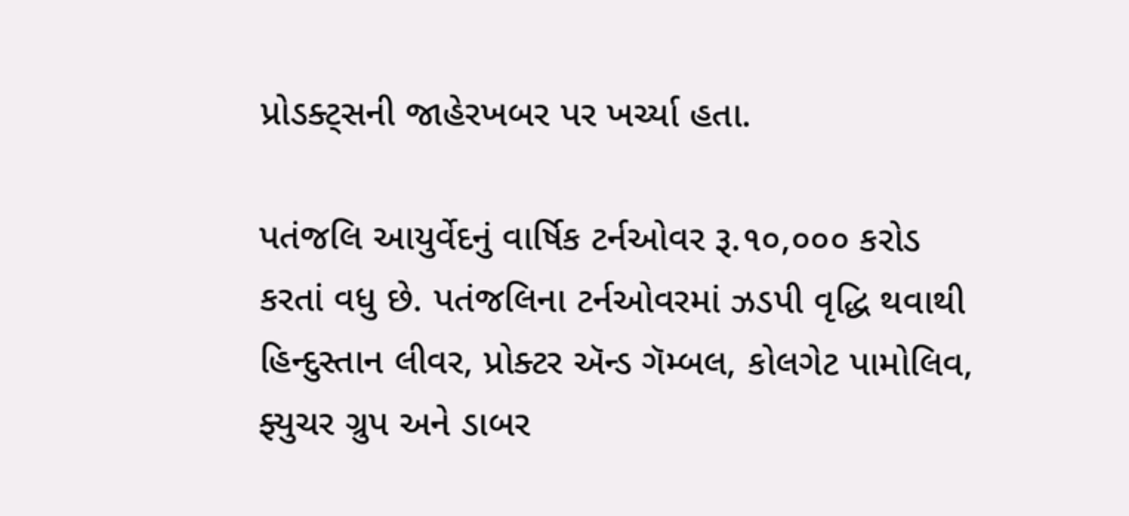પ્રોડક્ટ્સની જાહેરખબર પર ખર્ચ્યા હતા.

પતંજલિ આયુર્વેદનું વાર્ષિક ટર્નઓવર રૂ.૧૦,૦૦૦ કરોડ કરતાં વધુ છે. પતંજલિના ટર્નઓવરમાં ઝડપી વૃદ્ધિ થવાથી હિન્દુસ્તાન લીવર, પ્રોક્ટર ઍન્ડ ગૅમ્બલ, કોલગેટ પામોલિવ, ફ્યુચર ગ્રુપ અને ડાબર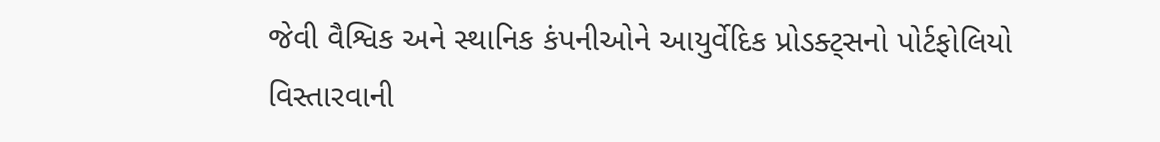જેવી વૈશ્વિક અને સ્થાનિક કંપનીઓને આયુર્વેદિક પ્રોડક્ટ્સનો પોર્ટફોલિયો વિસ્તારવાની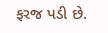ફરજ પડી છે.